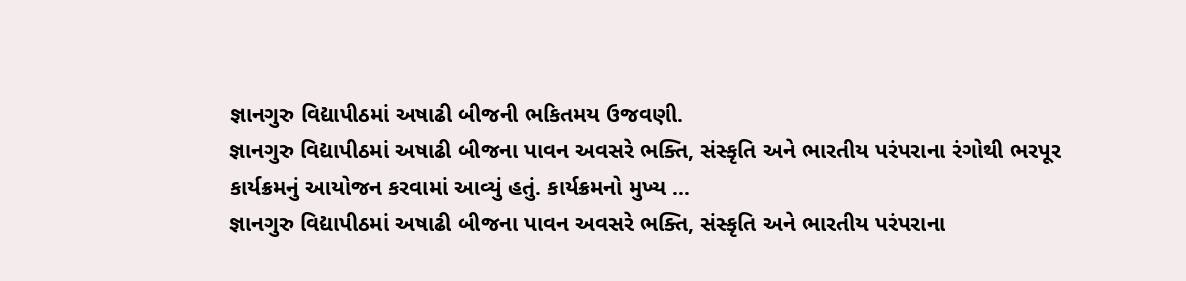જ્ઞાનગુરુ વિદ્યાપીઠમાં અષાઢી બીજની ભકિતમય ઉજવણી.
જ્ઞાનગુરુ વિદ્યાપીઠમાં અષાઢી બીજના પાવન અવસરે ભક્તિ, સંસ્કૃતિ અને ભારતીય પરંપરાના રંગોથી ભરપૂર કાર્યક્રમનું આયોજન કરવામાં આવ્યું હતું. કાર્યક્રમનો મુખ્ય ...
જ્ઞાનગુરુ વિદ્યાપીઠમાં અષાઢી બીજના પાવન અવસરે ભક્તિ, સંસ્કૃતિ અને ભારતીય પરંપરાના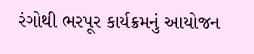રંગોથી ભરપૂર કાર્યક્રમનું આયોજન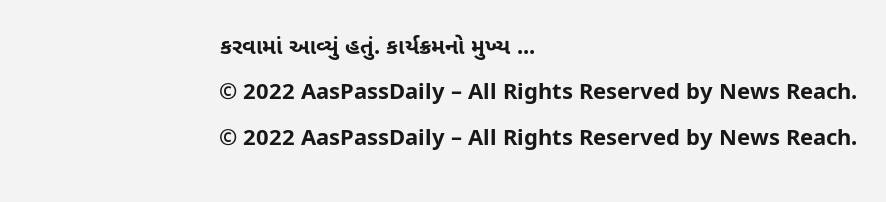કરવામાં આવ્યું હતું. કાર્યક્રમનો મુખ્ય ...
© 2022 AasPassDaily – All Rights Reserved by News Reach.
© 2022 AasPassDaily – All Rights Reserved by News Reach.